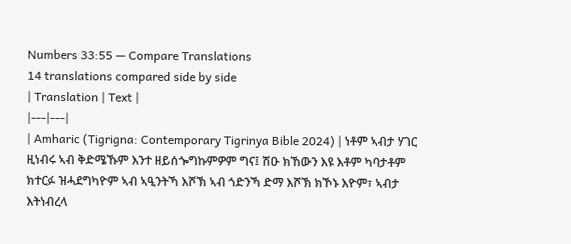Numbers 33:55 — Compare Translations
14 translations compared side by side
| Translation | Text |
|---|---|
| Amharic (Tigrigna: Contemporary Tigrinya Bible 2024) | ነቶም ኣብታ ሃገር ዚነብሩ ኣብ ቅድሜኹም እንተ ዘይሰጐግኩምዎም ግና፤ ሽዑ ክኸውን እዩ እቶም ካባታቶም ክተርፉ ዝሓደግካዮም ኣብ ኣዒንትኻ እሾኽ ኣብ ጎድንኻ ድማ እሾኽ ክኾኑ እዮም፣ ኣብታ እትነብረላ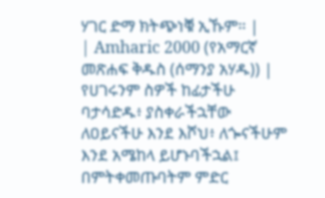ሃገር ድማ ክትጭነቑ ኢኹም። |
| Amharic 2000 (የአማርኛ መጽሐፍ ቅዱስ (ሰማንያ አሃዱ)) | የሀገሩንም ስዎች ከፊታችሁ ባታሳድዱ፥ ያስቀራችኋቸው ለዐይናችሁ እንደ እሾህ፥ ለጐናችሁም እንደ አሜከላ ይሆኑባችኋል፤ በምትቀመጡባትም ምድር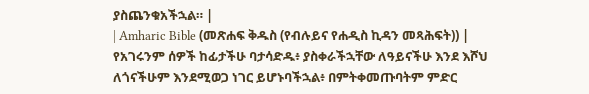ያስጨንቁአችኋል። |
| Amharic Bible (መጽሐፍ ቅዱስ (የብሉይና የሐዲስ ኪዳን መጻሕፍት)) | የአገሩንም ሰዎች ከፊታችሁ ባታሳድዱ፥ ያስቀራችኋቸው ለዓይናችሁ እንደ እሾህ ለጎናችሁም እንደሚወጋ ነገር ይሆኑባችኋል፥ በምትቀመጡባትም ምድር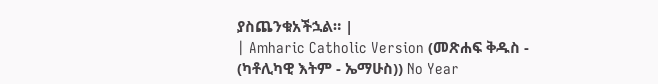ያስጨንቁአችኋል። |
| Amharic Catholic Version (መጽሐፍ ቅዱስ - (ካቶሊካዊ እትም - ኤማሁስ)) No Year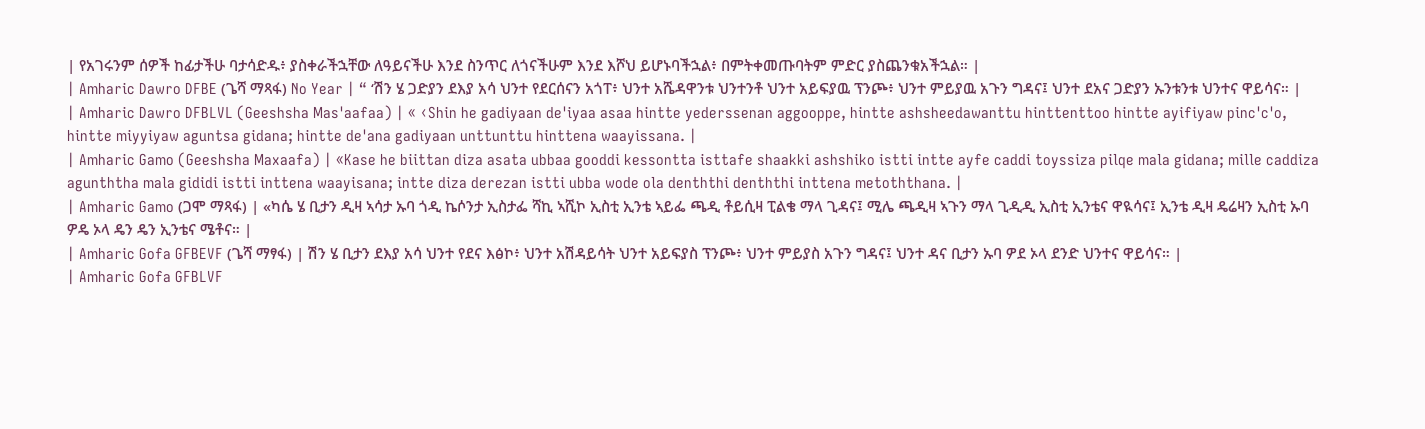| የአገሩንም ሰዎች ከፊታችሁ ባታሳድዱ፥ ያስቀራችኋቸው ለዓይናችሁ እንደ ስንጥር ለጎናችሁም እንደ እሾህ ይሆኑባችኋል፥ በምትቀመጡባትም ምድር ያስጨንቁአችኋል። |
| Amharic Dawro DFBE (ጌሻ ማጻፋ) No Year | “ ‘ሽን ሄ ጋድያን ደእያ አሳ ህንተ የደርሰናን አጎፐ፥ ህንተ አሼዳዋንቱ ህንተንቶ ህንተ አይፍያዉ ፕንጮ፥ ህንተ ምይያዉ አጉን ግዳና፤ ህንተ ደአና ጋድያን ኡንቱንቱ ህንተና ዋይሳና። |
| Amharic Dawro DFBLVL (Geeshsha Mas'aafaa) | « ‹Shin he gadiyaan de'iyaa asaa hintte yederssenan aggooppe, hintte ashsheedawanttu hinttenttoo hintte ayifiyaw pinc'c'o, hintte miyyiyaw aguntsa gidana; hintte de'ana gadiyaan unttunttu hinttena waayissana. |
| Amharic Gamo (Geeshsha Maxaafa) | «Kase he biittan diza asata ubbaa gooddi kessontta isttafe shaakki ashshiko istti intte ayfe caddi toyssiza pilqe mala gidana; mille caddiza agunththa mala gididi istti inttena waayisana; intte diza derezan istti ubba wode ola denththi denththi inttena metoththana. |
| Amharic Gamo (ጋሞ ማጻፋ) | «ካሴ ሄ ቢታን ዲዛ ኣሳታ ኡባ ጎዲ ኬሶንታ ኢስታፌ ሻኪ ኣሺኮ ኢስቲ ኢንቴ ኣይፌ ጫዲ ቶይሲዛ ፒልቄ ማላ ጊዳና፤ ሚሌ ጫዲዛ ኣጉን ማላ ጊዲዲ ኢስቲ ኢንቴና ዋዪሳና፤ ኢንቴ ዲዛ ዴሬዛን ኢስቲ ኡባ ዎዴ ኦላ ዴን ዴን ኢንቴና ሜቶና። |
| Amharic Gofa GFBEVF (ጌሻ ማፃፋ) | ሽን ሄ ቢታን ደእያ አሳ ህንተ የደና እፅኮ፥ ህንተ አሽዳይሳት ህንተ አይፍያስ ፕንጮ፥ ህንተ ምይያስ አጉን ግዳና፤ ህንተ ዳና ቢታን ኡባ ዎደ ኦላ ደንድ ህንተና ዋይሳና። |
| Amharic Gofa GFBLVF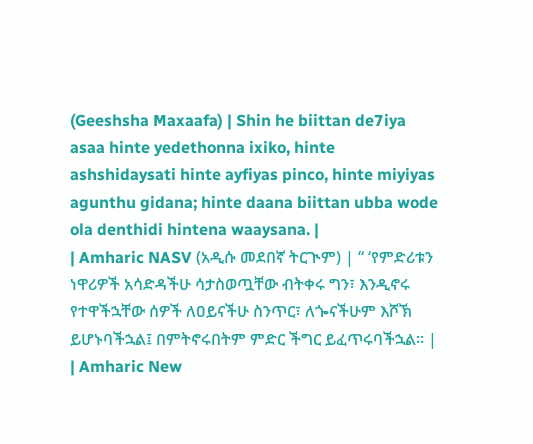(Geeshsha Maxaafa) | Shin he biittan de7iya asaa hinte yedethonna ixiko, hinte ashshidaysati hinte ayfiyas pinco, hinte miyiyas agunthu gidana; hinte daana biittan ubba wode ola denthidi hintena waaysana. |
| Amharic NASV (አዲሱ መደበኛ ትርጒም) | “ ‘የምድሪቱን ነዋሪዎች አሳድዳችሁ ሳታስወጧቸው ብትቀሩ ግን፣ እንዲኖሩ የተዋችኋቸው ሰዎች ለዐይናችሁ ስንጥር፣ ለጐናችሁም እሾኽ ይሆኑባችኋል፤ በምትኖሩበትም ምድር ችግር ይፈጥሩባችኋል። |
| Amharic New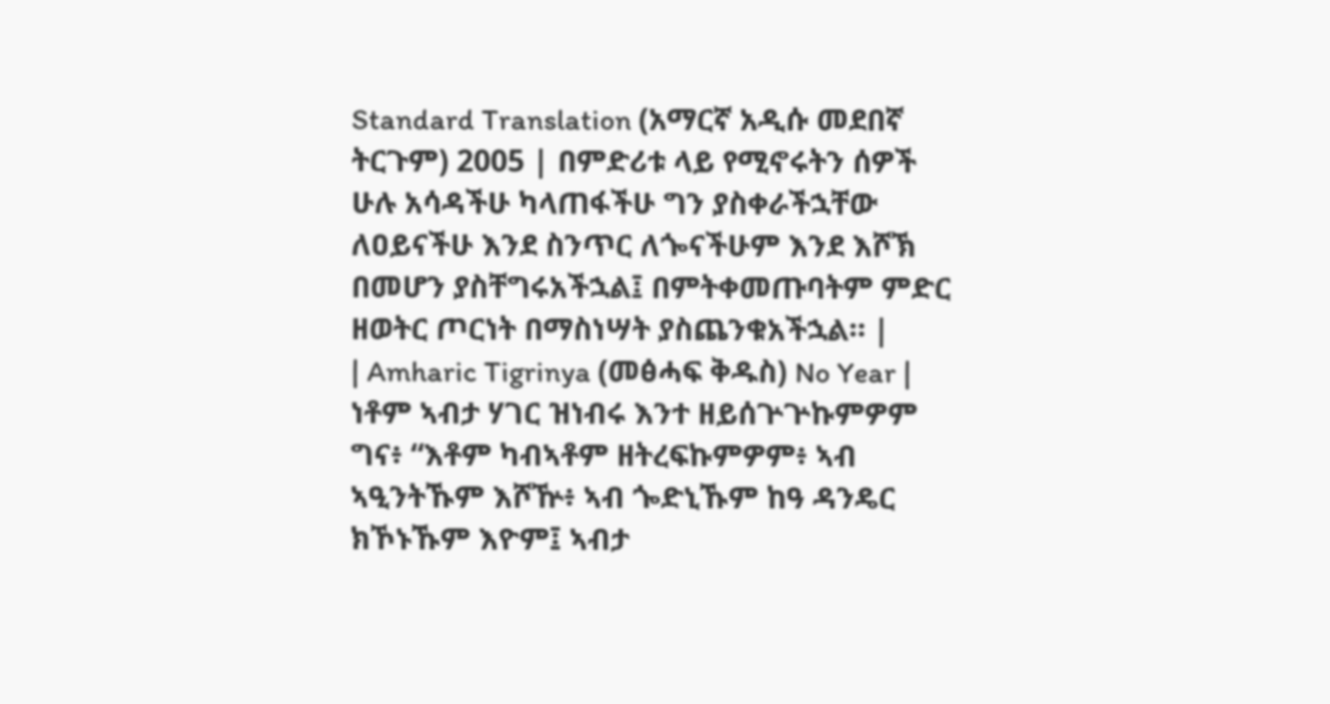Standard Translation (አማርኛ አዲሱ መደበኛ ትርጉም) 2005 | በምድሪቱ ላይ የሚኖሩትን ሰዎች ሁሉ አሳዳችሁ ካላጠፋችሁ ግን ያስቀራችኋቸው ለዐይናችሁ እንደ ስንጥር ለጐናችሁም እንደ እሾኽ በመሆን ያስቸግሩአችኋል፤ በምትቀመጡባትም ምድር ዘወትር ጦርነት በማስነሣት ያስጨንቁአችኋል። |
| Amharic Tigrinya (መፅሓፍ ቅዱስ) No Year | ነቶም ኣብታ ሃገር ዝነብሩ እንተ ዘይሰጕጕኩምዎም ግና፥ “እቶም ካብኣቶም ዘትረፍኩምዎም፥ ኣብ ኣዒንትኹም እሾዅ፥ ኣብ ጐድኒኹም ከዓ ዳንዴር ክኾኑኹም እዮም፤ ኣብታ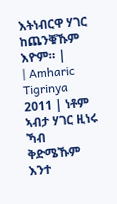እትነብርዋ ሃገር ከጨንቑኹም እዮም። |
| Amharic Tigrinya 2011 | ነቶም ኣብታ ሃገር ዚነሩ ኻብ ቅድሜኹም እንተ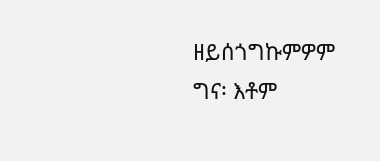ዘይሰጎግኩምዎም ግና፡ እቶም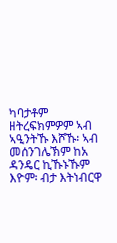ካባታቶም ዘትረፍክምዎም ኣብ ኣዒንትኹ እሾኹ፡ ኣብ መሰንገሌኽም ከአ ዳንዴር ኪኹኑኹም እዮም፡ ብታ እትነብርዋ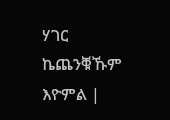ሃገር ኬጨንቑኹም እዮምል |